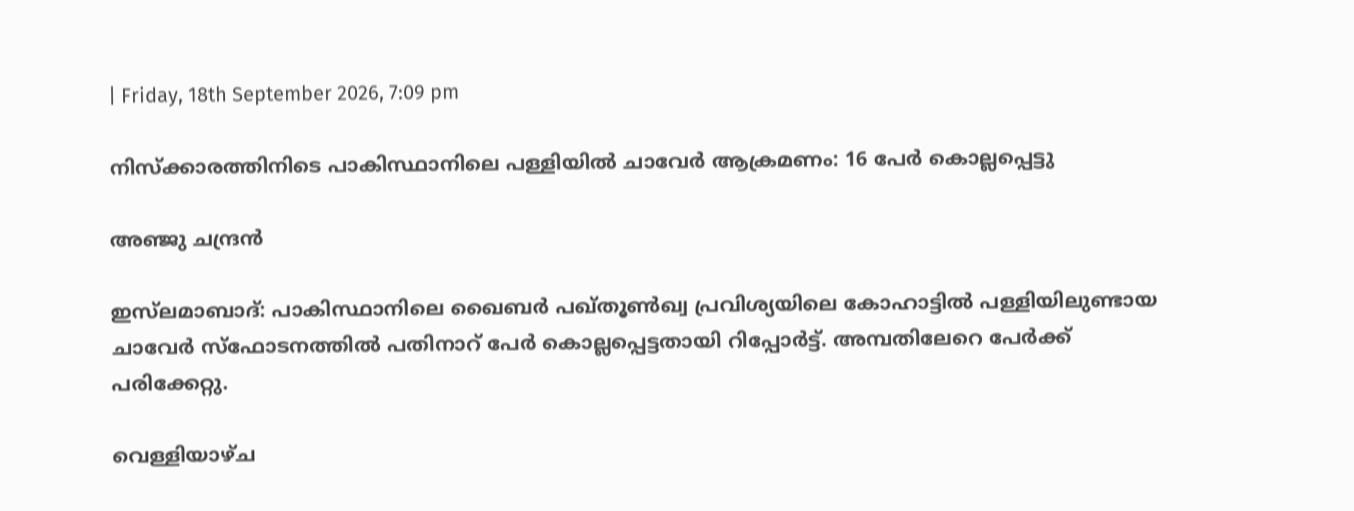| Friday, 18th September 2026, 7:09 pm

നിസ്‌ക്കാരത്തിനിടെ പാകിസ്ഥാനിലെ പള്ളിയില്‍ ചാവേര്‍ ആക്രമണം: 16 പേര്‍ കൊല്ലപ്പെട്ടു

അഞ്ജു ചന്ദ്രന്‍

ഇസ്‌ലമാബാദ്: പാകിസ്ഥാനിലെ ഖൈബര്‍ പഖ്തൂണ്‍ഖ്വ പ്രവിശ്യയിലെ കോഹാട്ടില്‍ പള്ളിയിലുണ്ടായ ചാവേര്‍ സ്‌ഫോടനത്തില്‍ പതിനാറ് പേര്‍ കൊല്ലപ്പെട്ടതായി റിപ്പോര്‍ട്ട്. അമ്പതിലേറെ പേര്‍ക്ക് പരിക്കേറ്റു.

വെള്ളിയാഴ്ച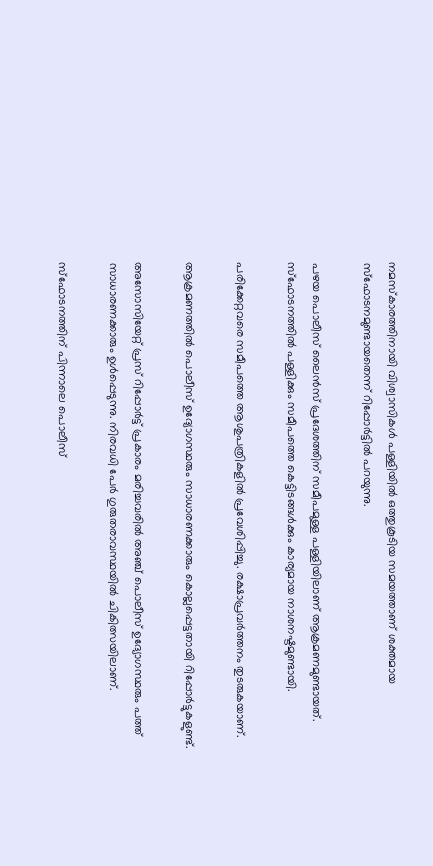നമസ്‌കാരത്തിനായി വിശ്വാസികള്‍ പള്ളിയില്‍ ഒത്തുകൂടിയ സമയത്താണ് ശക്തമായ സ്‌ഫോടനമുണ്ടായതെന്ന് റിപ്പോര്‍ട്ടില്‍ പറയുന്നു.

പഴയ പൊലീസ് ലൈന്‍സ് പ്രദേശത്തിന് സമീപമുള്ള പള്ളിയിലാണ് ആക്രമണമുണ്ടായത്. സ്‌ഫോടനത്തില്‍ പള്ളിക്കും സമീപത്തെ കെട്ടിടങ്ങള്‍ക്കും കാര്യമായ നാശനഷ്ടമുണ്ടായി.

പരിക്കേറ്റവരെ സമീപത്തെ ആശുപത്രികളില്‍ പ്രവേശിപ്പിച്ചു. രക്ഷാപ്രവര്‍ത്തനം തുടരുകയാണ്.

ആക്രമണത്തില്‍ പൊലീസ് ഉദ്യോഗസ്ഥരും സാധാരണക്കാരും കൊല്ലപ്പെട്ടതായി റിപ്പോര്‍ട്ടുകളുണ്ട്.

അസോസിയേറ്റ് പ്രസ് റിപ്പോര്‍ട്ട് പ്രകാരം മരിച്ചവരില്‍ അഞ്ച് പൊലീസ് ഉദ്യോഗസ്ഥരും പത്ത് സാധാരണക്കാരും ഉള്‍പ്പെടുന്നു. നിരവധി പേര്‍ ഗുരുതരാവസ്ഥയില്‍ ചികിത്സയിലാണ്.

സ്‌ഫോടനത്തിന് പിന്നാലെ പൊലീസ്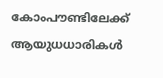കോംപൗണ്ടിലേക്ക് ആയുധധാരികള്‍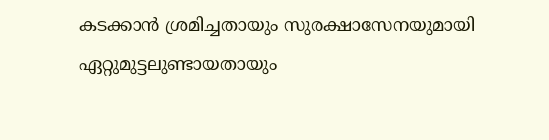കടക്കാന്‍ ശ്രമിച്ചതായും സുരക്ഷാസേനയുമായി ഏറ്റുമുട്ടലുണ്ടായതായും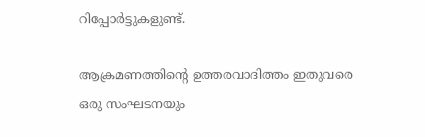റിപ്പോര്‍ട്ടുകളുണ്ട്.

ആക്രമണത്തിന്റെ ഉത്തരവാദിത്തം ഇതുവരെ ഒരു സംഘടനയും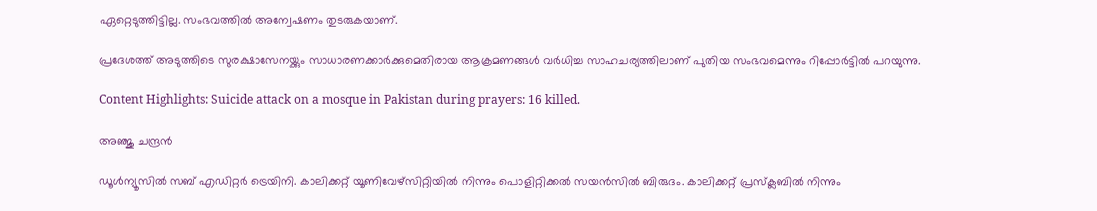ഏറ്റെടുത്തിട്ടില്ല. സംഭവത്തില്‍ അന്വേഷണം തുടരുകയാണ്.

പ്രദേശത്ത് അടുത്തിടെ സുരക്ഷാസേനയ്ക്കും സാധാരണക്കാര്‍ക്കുമെതിരായ ആക്രമണങ്ങള്‍ വര്‍ധിച്ച സാഹചര്യത്തിലാണ് പുതിയ സംഭവമെന്നും റിപ്പോര്‍ട്ടില്‍ പറയുന്നു.

Content Highlights: Suicide attack on a mosque in Pakistan during prayers: 16 killed.

അഞ്ജു ചന്ദ്രന്‍

ഡൂള്‍ന്യൂസില്‍ സബ് എഡിറ്റര്‍ ട്രെയിനി. കാലിക്കറ്റ് യൂണിവേഴ്‌സിറ്റിയില്‍ നിന്നും പൊളിറ്റിക്കല്‍ സയന്‍സില്‍ ബിരുദം. കാലിക്കറ്റ് പ്രസ്‌ക്ലബില്‍ നിന്നും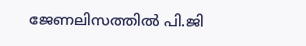ജേണലിസത്തില്‍ പി.ജി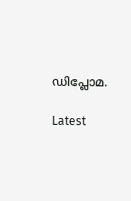ഡിപ്ലോമ.

Latest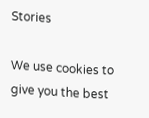Stories

We use cookies to give you the best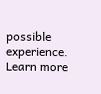possible experience. Learn more